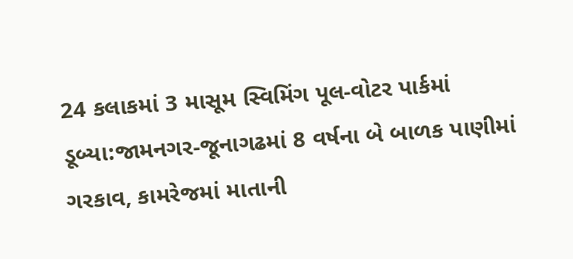24 કલાકમાં 3 માસૂમ સ્વિમિંગ પૂલ-વોટર પાર્કમાં ડૂબ્યા:જામનગર-જૂનાગઢમાં 8 વર્ષના બે બાળક પાણીમાં ગરકાવ, કામરેજમાં માતાની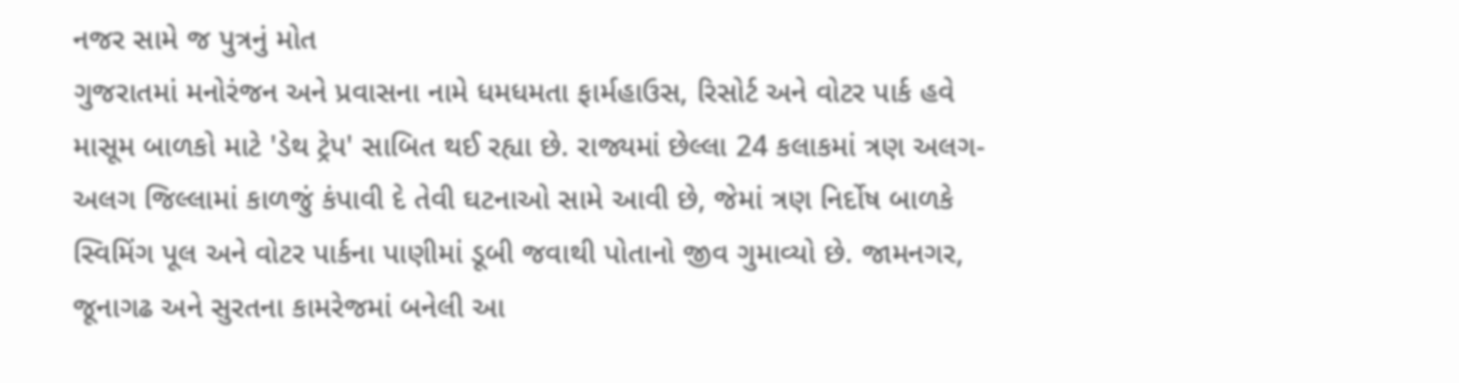નજર સામે જ પુત્રનું મોત
ગુજરાતમાં મનોરંજન અને પ્રવાસના નામે ધમધમતા ફાર્મહાઉસ, રિસોર્ટ અને વોટર પાર્ક હવે માસૂમ બાળકો માટે 'ડેથ ટ્રેપ' સાબિત થઈ રહ્યા છે. રાજ્યમાં છેલ્લા 24 કલાકમાં ત્રણ અલગ-અલગ જિલ્લામાં કાળજું કંપાવી દે તેવી ઘટનાઓ સામે આવી છે, જેમાં ત્રણ નિર્દોષ બાળકે સ્વિમિંગ પૂલ અને વોટર પાર્કના પાણીમાં ડૂબી જવાથી પોતાનો જીવ ગુમાવ્યો છે. જામનગર, જૂનાગઢ અને સુરતના કામરેજમાં બનેલી આ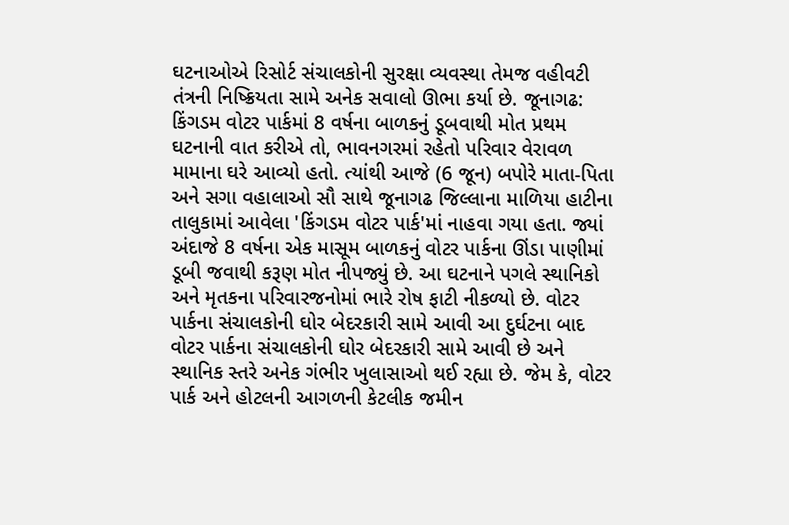ઘટનાઓએ રિસોર્ટ સંચાલકોની સુરક્ષા વ્યવસ્થા તેમજ વહીવટી તંત્રની નિષ્ક્રિયતા સામે અનેક સવાલો ઊભા કર્યા છે. જૂનાગઢ: કિંગડમ વોટર પાર્કમાં 8 વર્ષના બાળકનું ડૂબવાથી મોત પ્રથમ ઘટનાની વાત કરીએ તો, ભાવનગરમાં રહેતો પરિવાર વેરાવળ મામાના ઘરે આવ્યો હતો. ત્યાંથી આજે (6 જૂન) બપોરે માતા-પિતા અને સગા વહાલાઓ સૌ સાથે જૂનાગઢ જિલ્લાના માળિયા હાટીના તાલુકામાં આવેલા 'કિંગડમ વોટર પાર્ક'માં નાહવા ગયા હતા. જ્યાં અંદાજે 8 વર્ષના એક માસૂમ બાળકનું વોટર પાર્કના ઊંડા પાણીમાં ડૂબી જવાથી કરૂણ મોત નીપજ્યું છે. આ ઘટનાને પગલે સ્થાનિકો અને મૃતકના પરિવારજનોમાં ભારે રોષ ફાટી નીકળ્યો છે. વોટર પાર્કના સંચાલકોની ઘોર બેદરકારી સામે આવી આ દુર્ઘટના બાદ વોટર પાર્કના સંચાલકોની ઘોર બેદરકારી સામે આવી છે અને સ્થાનિક સ્તરે અનેક ગંભીર ખુલાસાઓ થઈ રહ્યા છે. જેમ કે, વોટર પાર્ક અને હોટલની આગળની કેટલીક જમીન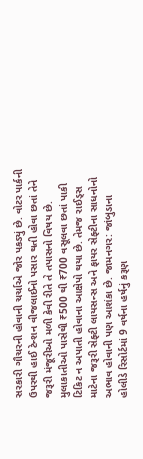સરકારી ગૌચરની હોવાની ચર્ચાએ જોર પકડ્યું છે. વોટર પાર્કની ઉપરથી હાઈ ટેન્શન વીજલાઈનો પસાર થતી હોવા છતાં તેને જરૂરી મંજૂરીઓ મળી કેવી રીતે તે તપાસનો વિષય છે. મુલાકાતીઓ પાસેથી ₹500 થી ₹700 વસૂલવા છતાં પાકી ટિકિટ ન અપાતી હોવાના આક્ષેપો થયા છે. તેમજ રાઈડ્સ માટેના જરૂરી સેફ્ટી લાયસન્સ અને ફાયર સેફ્ટીના સાધનોનો અભાવ હોવાની પણ આશંકા છે. જામનગર: જાંબુડાના હોલીડે રિસોર્ટમાં 9 વર્ષના હર્ષનું કરૂણ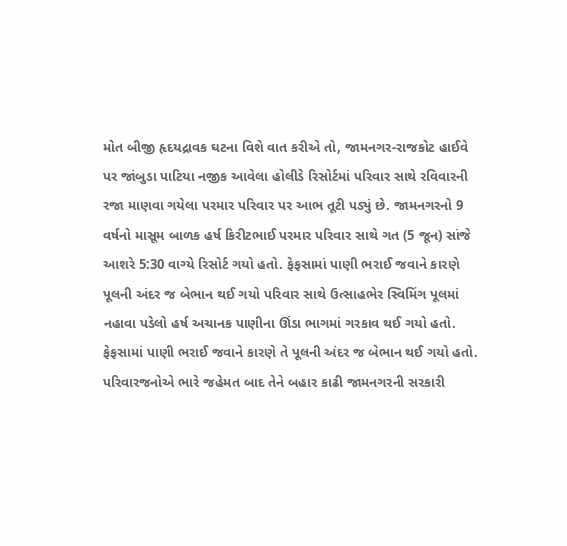મોત બીજી હૃદયદ્રાવક ઘટના વિશે વાત કરીએ તો, જામનગર-રાજકોટ હાઈવે પર જાંબુડા પાટિયા નજીક આવેલા હોલીડે રિસોર્ટમાં પરિવાર સાથે રવિવારની રજા માણવા ગયેલા પરમાર પરિવાર પર આભ તૂટી પડ્યું છે. જામનગરનો 9 વર્ષનો માસૂમ બાળક હર્ષ કિરીટભાઈ પરમાર પરિવાર સાથે ગત (5 જૂન) સાંજે આશરે 5:30 વાગ્યે રિસોર્ટ ગયો હતો. ફેફસામાં પાણી ભરાઈ જવાને કારણે પૂલની અંદર જ બેભાન થઈ ગયો પરિવાર સાથે ઉત્સાહભેર સ્વિમિંગ પૂલમાં નહાવા પડેલો હર્ષ અચાનક પાણીના ઊંડા ભાગમાં ગરકાવ થઈ ગયો હતો. ફેફસામાં પાણી ભરાઈ જવાને કારણે તે પૂલની અંદર જ બેભાન થઈ ગયો હતો. પરિવારજનોએ ભારે જહેમત બાદ તેને બહાર કાઢી જામનગરની સરકારી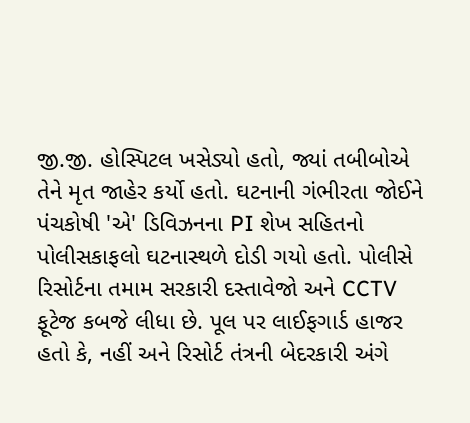જી.જી. હોસ્પિટલ ખસેડ્યો હતો, જ્યાં તબીબોએ તેને મૃત જાહેર કર્યો હતો. ઘટનાની ગંભીરતા જોઈને પંચકોષી 'એ' ડિવિઝનના PI શેખ સહિતનો પોલીસકાફલો ઘટનાસ્થળે દોડી ગયો હતો. પોલીસે રિસોર્ટના તમામ સરકારી દસ્તાવેજો અને CCTV ફૂટેજ કબજે લીધા છે. પૂલ પર લાઈફગાર્ડ હાજર હતો કે, નહીં અને રિસોર્ટ તંત્રની બેદરકારી અંગે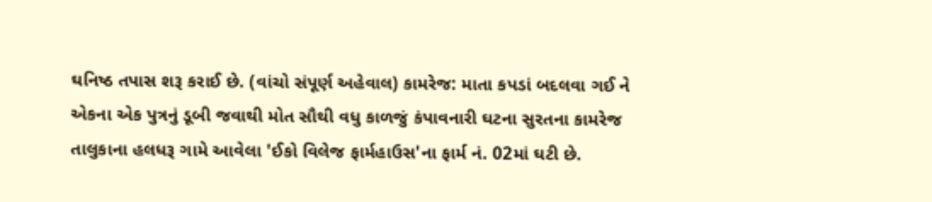ઘનિષ્ઠ તપાસ શરૂ કરાઈ છે. (વાંચો સંપૂર્ણ અહેવાલ) કામરેજ: માતા કપડાં બદલવા ગઈ ને એકના એક પુત્રનું ડૂબી જવાથી મોત સૌથી વધુ કાળજું કંપાવનારી ઘટના સુરતના કામરેજ તાલુકાના હલધરૂ ગામે આવેલા 'ઈકો વિલેજ ફાર્મહાઉસ'ના ફાર્મ નં. 02માં ઘટી છે.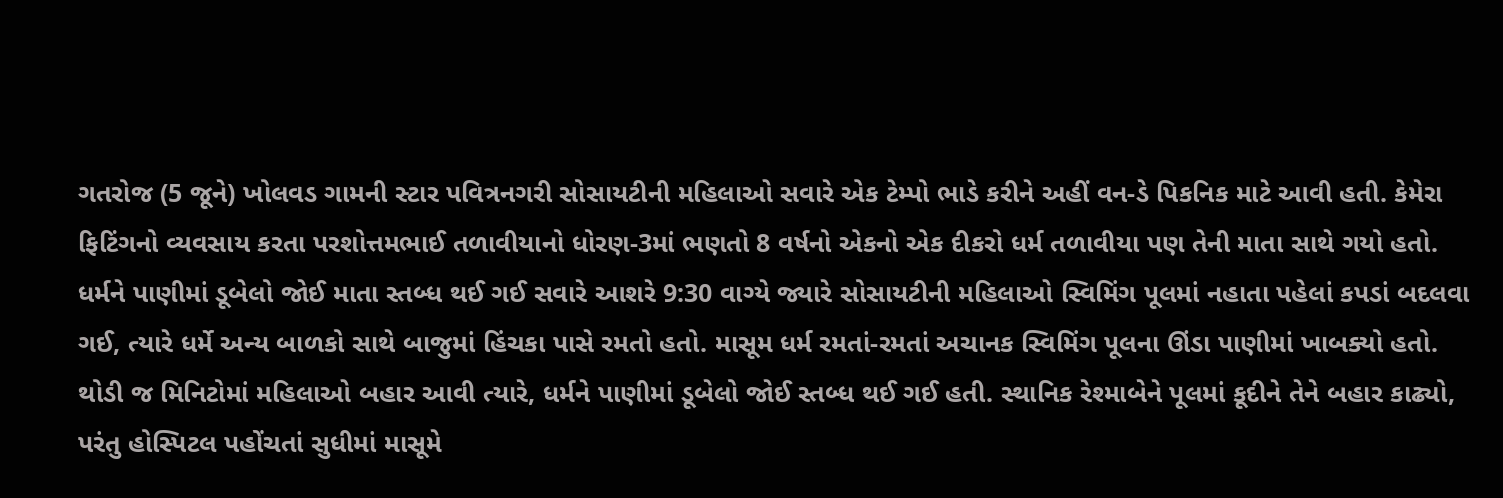ગતરોજ (5 જૂને) ખોલવડ ગામની સ્ટાર પવિત્રનગરી સોસાયટીની મહિલાઓ સવારે એક ટેમ્પો ભાડે કરીને અહીં વન-ડે પિકનિક માટે આવી હતી. કેમેરા ફિટિંગનો વ્યવસાય કરતા પરશોત્તમભાઈ તળાવીયાનો ધોરણ-3માં ભણતો 8 વર્ષનો એકનો એક દીકરો ધર્મ તળાવીયા પણ તેની માતા સાથે ગયો હતો. ધર્મને પાણીમાં ડૂબેલો જોઈ માતા સ્તબ્ધ થઈ ગઈ સવારે આશરે 9:30 વાગ્યે જ્યારે સોસાયટીની મહિલાઓ સ્વિમિંગ પૂલમાં નહાતા પહેલાં કપડાં બદલવા ગઈ, ત્યારે ધર્મે અન્ય બાળકો સાથે બાજુમાં હિંચકા પાસે રમતો હતો. માસૂમ ધર્મ રમતાં-રમતાં અચાનક સ્વિમિંગ પૂલના ઊંડા પાણીમાં ખાબક્યો હતો. થોડી જ મિનિટોમાં મહિલાઓ બહાર આવી ત્યારે, ધર્મને પાણીમાં ડૂબેલો જોઈ સ્તબ્ધ થઈ ગઈ હતી. સ્થાનિક રેશ્માબેને પૂલમાં કૂદીને તેને બહાર કાઢ્યો, પરંતુ હોસ્પિટલ પહોંચતાં સુધીમાં માસૂમે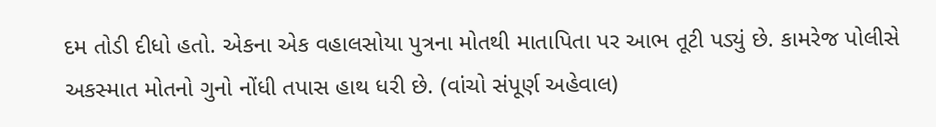દમ તોડી દીધો હતો. એકના એક વહાલસોયા પુત્રના મોતથી માતાપિતા પર આભ તૂટી પડ્યું છે. કામરેજ પોલીસે અકસ્માત મોતનો ગુનો નોંધી તપાસ હાથ ધરી છે. (વાંચો સંપૂર્ણ અહેવાલ)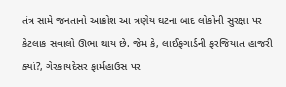તંત્ર સામે જનતાનો આક્રોશ આ ત્રણેય ઘટના બાદ લોકોની સુરક્ષા પર કેટલાક સવાલો ઊભા થાય છે. જેમ કે, લાઈફગાર્ડની ફરજિયાત હાજરી ક્યાં?, ગેરકાયદેસર ફાર્મહાઉસ પર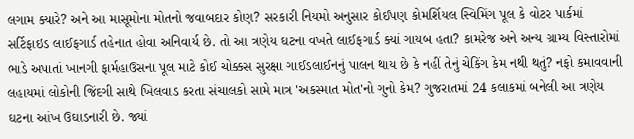લગામ ક્યારે? અને આ માસૂમોના મોતનો જવાબદાર કોણ? સરકારી નિયમો અનુસાર કોઈપણ કોમર્શિયલ સ્વિમિંગ પૂલ કે વોટર પાર્કમાં સર્ટિફાઇડ લાઈફગાર્ડ તહેનાત હોવા અનિવાર્ય છે. તો આ ત્રણેય ઘટના વખતે લાઈફગાર્ડ ક્યાં ગાયબ હતા? કામરેજ અને અન્ય ગ્રામ્ય વિસ્તારોમાં ભાડે અપાતાં ખાનગી ફાર્મહાઉસના પૂલ માટે કોઈ ચોક્કસ સુરક્ષા ગાઈડલાઈનનું પાલન થાય છે કે નહીં તેનું ચેકિંગ કેમ નથી થતું? નફો કમાવવાની લહાયમાં લોકોની જિંદગી સાથે ખિલવાડ કરતા સંચાલકો સામે માત્ર 'અકસ્માત મોત'નો ગુનો કેમ? ગુજરાતમાં 24 કલાકમાં બનેલી આ ત્રણેય ઘટના આંખ ઉઘાડનારી છે. જ્યાં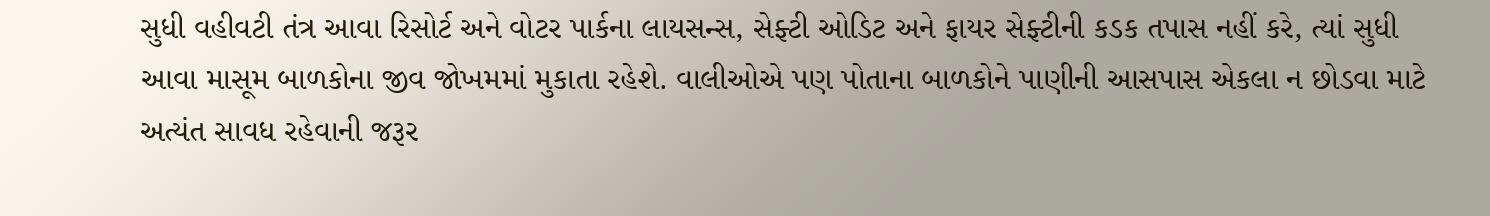સુધી વહીવટી તંત્ર આવા રિસોર્ટ અને વોટર પાર્કના લાયસન્સ, સેફ્ટી ઓડિટ અને ફાયર સેફ્ટીની કડક તપાસ નહીં કરે, ત્યાં સુધી આવા માસૂમ બાળકોના જીવ જોખમમાં મુકાતા રહેશે. વાલીઓએ પણ પોતાના બાળકોને પાણીની આસપાસ એકલા ન છોડવા માટે અત્યંત સાવધ રહેવાની જરૂર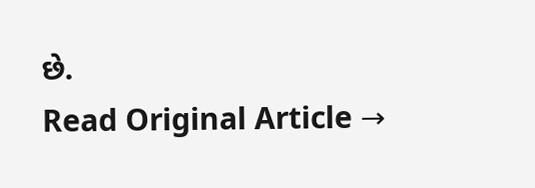છે.
Read Original Article →